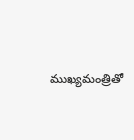ముఖ్యమంత్రితో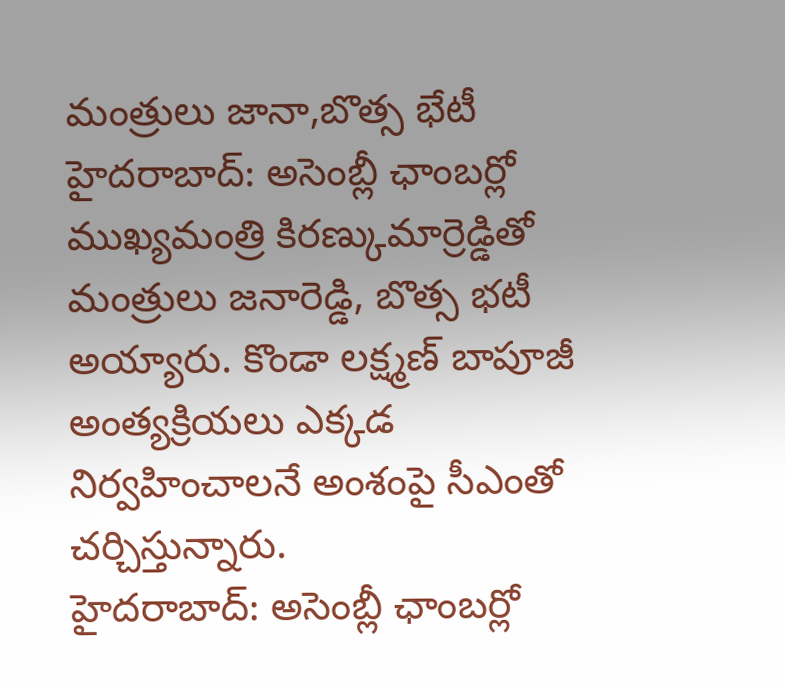మంత్రులు జానా,బొత్స భేటీ
హైదరాబాద్: అసెంబ్లీ ఛాంబర్లో ముఖ్యమంత్రి కిరణ్కుమార్రెడ్డితో మంత్రులు జనారెడ్డి, బొత్స భటీ అయ్యారు. కొండా లక్ష్మణ్ బాపూజీ అంత్యక్రియలు ఎక్కడ నిర్వహించాలనే అంశంపై సీఎంతో చర్చిస్తున్నారు.
హైదరాబాద్: అసెంబ్లీ ఛాంబర్లో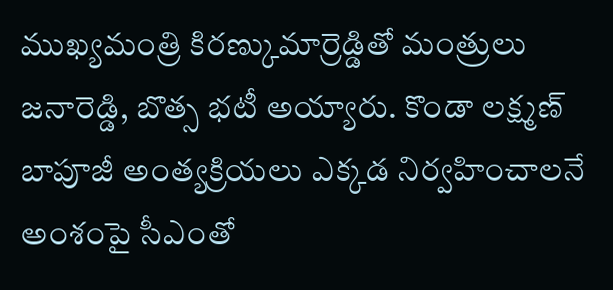ముఖ్యమంత్రి కిరణ్కుమార్రెడ్డితో మంత్రులు జనారెడ్డి, బొత్స భటీ అయ్యారు. కొండా లక్ష్మణ్ బాపూజీ అంత్యక్రియలు ఎక్కడ నిర్వహించాలనే అంశంపై సీఎంతో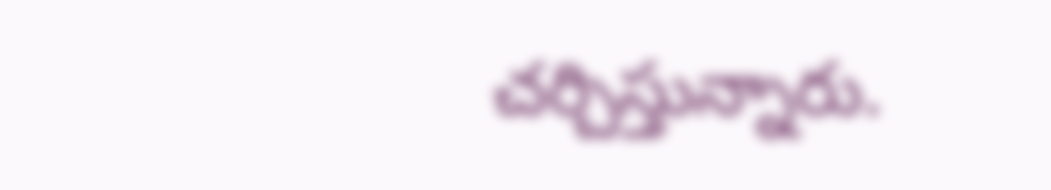చర్చిస్తున్నారు.